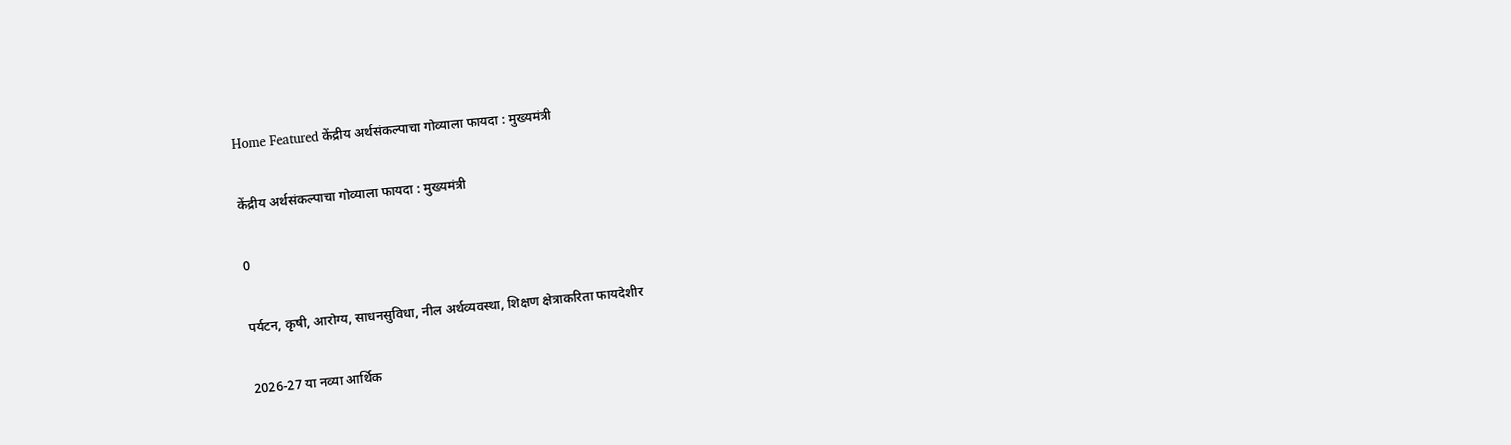Home Featured केंद्रीय अर्थसंकल्पाचा गोव्याला फायदा : मुख्यमंत्री

केंद्रीय अर्थसंकल्पाचा गोव्याला फायदा : मुख्यमंत्री

0

पर्यटन, कृषी, आरोग्य, साधनसुविधा, नील अर्थव्यवस्था, शिक्षण क्षेत्राकरिता फायदेशीर

2026-27 या नव्या आर्थिक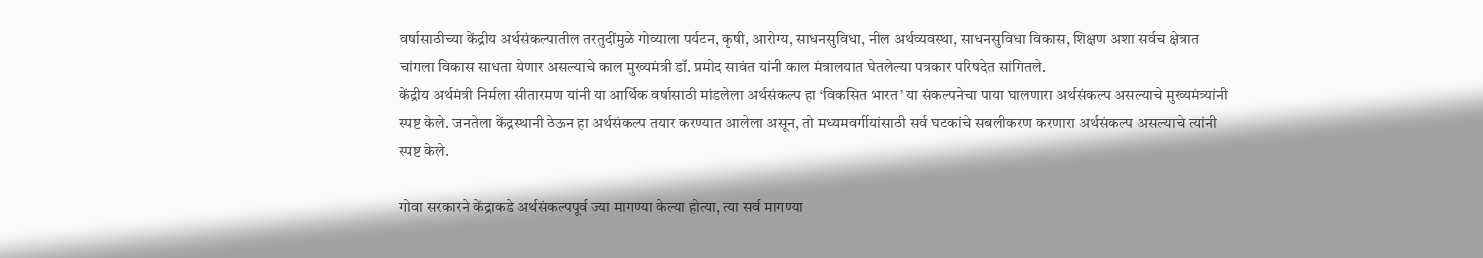वर्षासाठीच्या केंद्रीय अर्थसंकल्पातील तरतुदींमुळे गोव्याला पर्यटन, कृषी, आरोग्य, साधनसुविधा, नील अर्थव्यवस्था, साधनसुविधा विकास, शिक्षण अशा सर्वच क्षेत्रात चांगला विकास साधता येणार असल्याचे काल मुख्यमंत्री डॉ. प्रमोद सावंत यांनी काल मंत्रालयात घेतलेल्या पत्रकार परिषदेत सांगितले.
केंद्रीय अर्थमंत्री निर्मला सीतारमण यांनी या आर्थिक वर्षासाठी मांडलेला अर्थसंकल्प हा ‘विकसित भारत’ या संकल्पनेचा पाया घालणारा अर्थसंकल्प असल्याचे मुख्यमंत्र्यांनी स्पष्ट केले. जनतेला केंद्रस्थानी ठेऊन हा अर्थसंकल्प तयार करण्यात आलेला असून, तो मध्यमवर्गीयांसाठी सर्व घटकांचे सबलीकरण करणारा अर्थसंकल्प असल्याचे त्यांनी स्पष्ट केले.

गोवा सरकारने केंद्राकडे अर्थसंकल्पपूर्व ज्या मागण्या केल्या होत्या, त्या सर्व मागण्या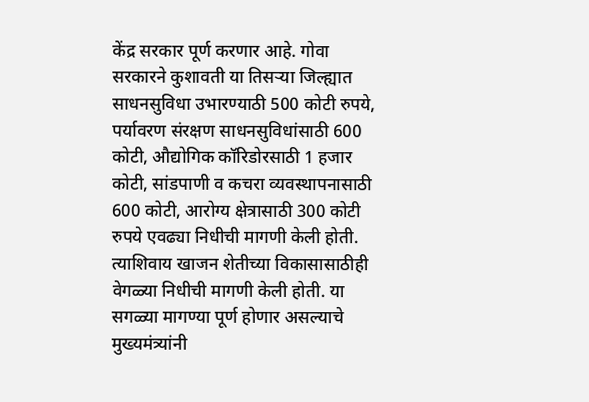केंद्र सरकार पूर्ण करणार आहे. गोवा सरकारने कुशावती या तिसऱ्या जिल्ह्यात साधनसुविधा उभारण्याठी 500 कोटी रुपये, पर्यावरण संरक्षण साधनसुविधांसाठी 600 कोटी, औद्योगिक कॉरिडोरसाठी 1 हजार कोटी, सांडपाणी व कचरा व्यवस्थापनासाठी 600 कोटी, आरोग्य क्षेत्रासाठी 300 कोटी रुपये एवढ्या निधीची मागणी केली होती. त्याशिवाय खाजन शेतीच्या विकासासाठीही वेगळ्या निधीची मागणी केली होती. या सगळ्या मागण्या पूर्ण होणार असल्याचे मुख्यमंत्र्यांनी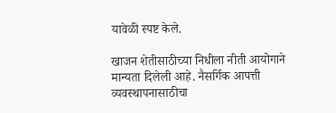यावेळी स्पष्ट केले.

खाजन शेतीसाठीच्या निधीला नीती आयोगाने मान्यता दिलेली आहे. नैसर्गिक आपत्ती व्यवस्थापनासाठीचा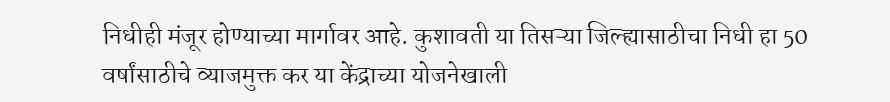निधीही मंजूर होण्याच्या मार्गावर आहे. कुशावती या तिसऱ्या जिल्ह्यासाठीचा निधी हा 50 वर्षांसाठीचे व्याजमुक्त कर या केंद्राच्या योजनेखाली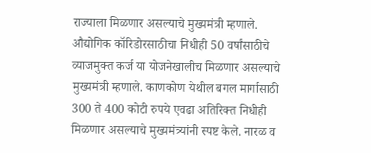राज्याला मिळणार असल्याचे मुख्यमंत्री म्हणाले. औद्योगिक कॉरिडोरसाठीचा निधीही 50 वर्षांसाठीचे व्याजमुक्त कर्ज या योजनेखालीच मिळणार असल्याचे मुख्यमंत्री म्हणाले. काणकोण येथील बगल मार्गासाठी 300 ते 400 कोटी रुपये एवढा अतिरिक्त निधीही मिळणार असल्याचे मुख्यमंत्र्यांनी स्पष्ट केले. नारळ व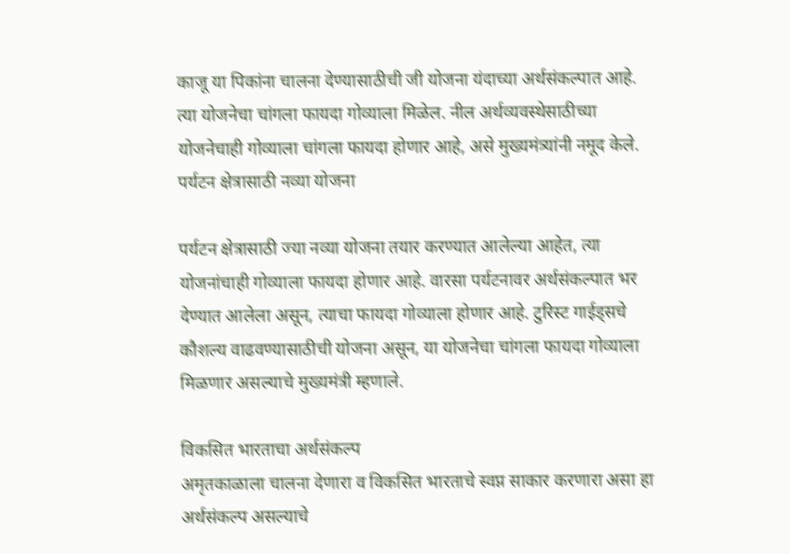काजू या पिकांना चालना देण्यासाठीची जी योजना यंदाच्या अर्थसंकल्पात आहे. त्या योजनेचा चांगला फायदा गोव्याला मिळेल. नील अर्थव्यवस्थेसाठीच्या योजनेचाही गोव्याला चांगला फायदा होणार आहे, असे मुख्यमंत्र्यांनी नमूद केले.
पर्यटन क्षेत्रासाठी नव्या योजना

पर्यटन क्षेत्रासाठी ज्या नव्या योजना तयार करण्यात आलेल्या आहेत, त्या योजनांचाही गोव्याला फायदा होणार आहे. वारसा पर्यटनावर अर्थसंकल्पात भर देण्यात आलेला असून, त्याचा फायदा गोव्याला होणार आहे. टुरिस्ट गाईड्सचे कौशल्य वाढवण्यासाठीची योजना असून, या योजनेचा चांगला फायदा गोव्याला मिळणार असल्याचे मुख्यमंत्री म्हणाले.

विकसित भारताचा अर्थसंकल्प
अमृतकाळाला चालना देणारा व विकसित भारताचे स्वप्न साकार करणारा असा हा अर्थसंकल्प असल्याचे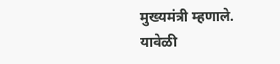मुख्यमंत्री म्हणाले. यावेळी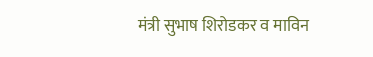मंत्री सुभाष शिरोडकर व माविन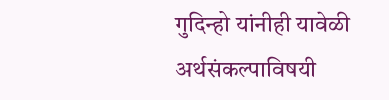गुदिन्हो यांनीही यावेळी अर्थसंकल्पाविषयी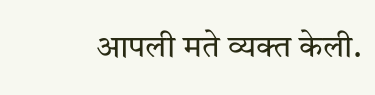आपली मते व्यक्त केली.